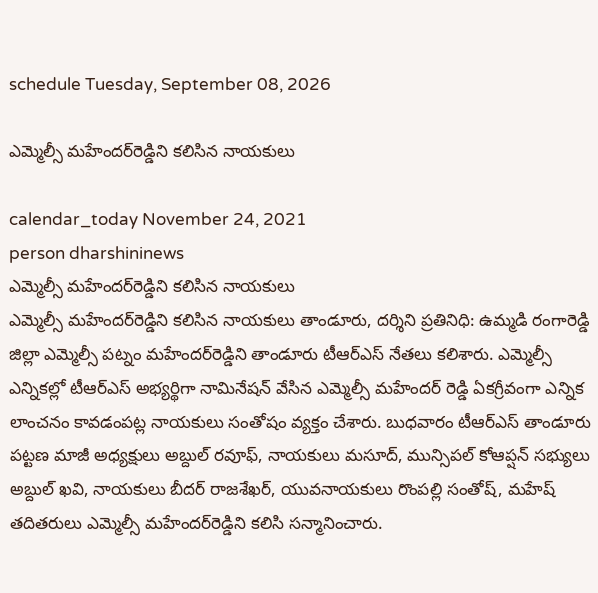schedule Tuesday, September 08, 2026

ఎమ్మెల్సీ మ‌హేంద‌ర్‌రెడ్డిని క‌లిసిన నాయ‌కులు

calendar_today November 24, 2021
person dharshininews
ఎమ్మెల్సీ మ‌హేంద‌ర్‌రెడ్డిని క‌లిసిన నాయ‌కులు
ఎమ్మెల్సీ మ‌హేంద‌ర్‌రెడ్డిని క‌లిసిన నాయ‌కులు తాండూరు, ద‌ర్శిని ప్ర‌తినిధి: ఉమ్మ‌డి రంగారెడ్డి జిల్లా ఎమ్మెల్సీ ప‌ట్నం మ‌హేంద‌ర్‌రెడ్డిని తాండూరు టీఆర్ఎస్ నేత‌లు క‌లిశారు. ఎమ్మెల్సీ ఎన్నిక‌ల్లో టీఆర్ఎస్ అభ్య‌ర్థిగా నామినేష‌న్ వేసిన ఎమ్మెల్సీ మ‌హేంద‌ర్ రెడ్డి ఏక‌గ్రీవంగా ఎన్నిక లాంచ‌నం కావ‌డంప‌ట్ల నాయ‌కులు సంతోషం వ్య‌క్తం చేశారు. బుధ‌వారం టీఆర్ఎస్ తాండూరు ప‌ట్ట‌ణ మాజీ అధ్య‌క్షులు అబ్దుల్ ర‌వూఫ్, నాయ‌కులు మ‌సూద్, మున్సిప‌ల్ కోఆప్ష‌న్ స‌భ్యులు అబ్దుల్ ఖ‌వి, నాయ‌కులు బీద‌ర్ రాజ‌శేఖ‌ర్, యువ‌నాయ‌కులు రొంప‌ల్లి సంతోష్, మ‌హేష్ త‌దిత‌రులు ఎమ్మెల్సీ మ‌హేంద‌ర్‌రెడ్డిని క‌లిసి స‌న్మానించారు.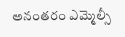అనంత‌రం ఎమ్మెల్సీ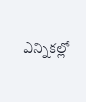ఎన్నిక‌ల్లో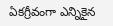ఏక‌గ్రీవంగా ఎన్నికైన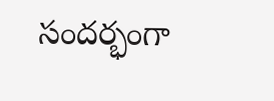సంద‌ర్భంగా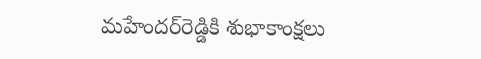మ‌హేంద‌ర్‌రెడ్డికి శుభాకాంక్ష‌లు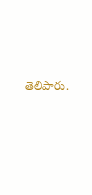తెలిపారు.